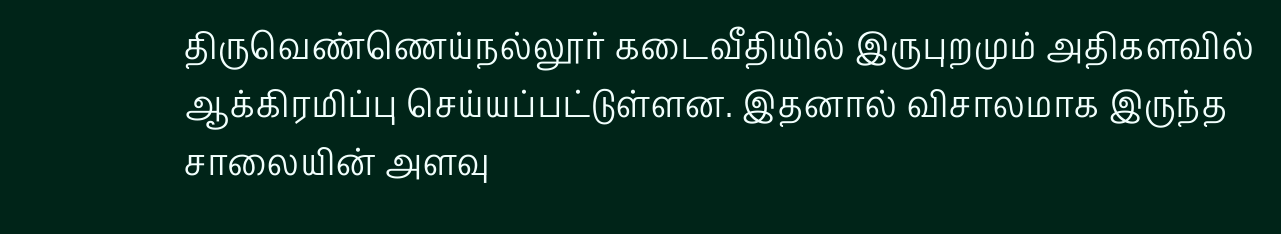திருவெண்ணெய்நல்லூர் கடைவீதியில் இருபுறமும் அதிகளவில் ஆக்கிரமிப்பு செய்யப்பட்டுள்ளன. இதனால் விசாலமாக இருந்த சாலையின் அளவு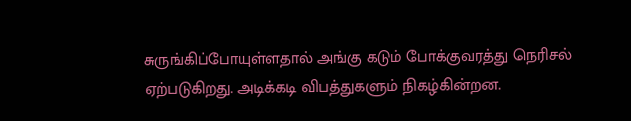சுருங்கிப்போயுள்ளதால் அங்கு கடும் போக்குவரத்து நெரிசல் ஏற்படுகிறது. அடிக்கடி விபத்துகளும் நிகழ்கின்றன.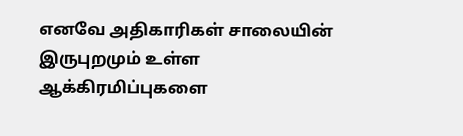எனவே அதிகாரிகள் சாலையின் இருபுறமும் உள்ள ஆக்கிரமிப்புகளை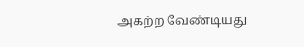அகற்ற வேண்டியது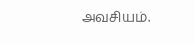அவசியம்.